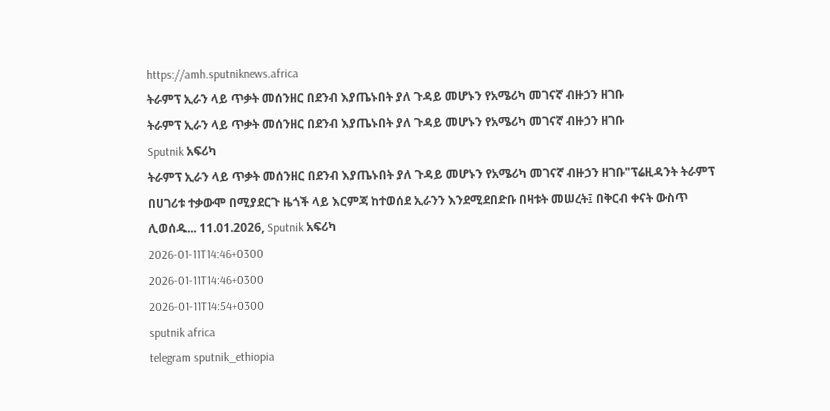https://amh.sputniknews.africa
ትራምፕ ኢራን ላይ ጥቃት መሰንዘር በደንብ እያጤኑበት ያለ ጉዳይ መሆኑን የአሜሪካ መገናኛ ብዙኃን ዘገቡ
ትራምፕ ኢራን ላይ ጥቃት መሰንዘር በደንብ እያጤኑበት ያለ ጉዳይ መሆኑን የአሜሪካ መገናኛ ብዙኃን ዘገቡ
Sputnik አፍሪካ
ትራምፕ ኢራን ላይ ጥቃት መሰንዘር በደንብ እያጤኑበት ያለ ጉዳይ መሆኑን የአሜሪካ መገናኛ ብዙኃን ዘገቡ"ፕሬዚዳንት ትራምፕ በሀገሪቱ ተቃውሞ በሚያደርጉ ዜጎች ላይ እርምጃ ከተወሰደ ኢራንን እንደሚደበድቡ በዛቱት መሠረት፤ በቅርብ ቀናት ውስጥ ሊወሰዱ... 11.01.2026, Sputnik አፍሪካ
2026-01-11T14:46+0300
2026-01-11T14:46+0300
2026-01-11T14:54+0300
sputnik africa
telegram sputnik_ethiopia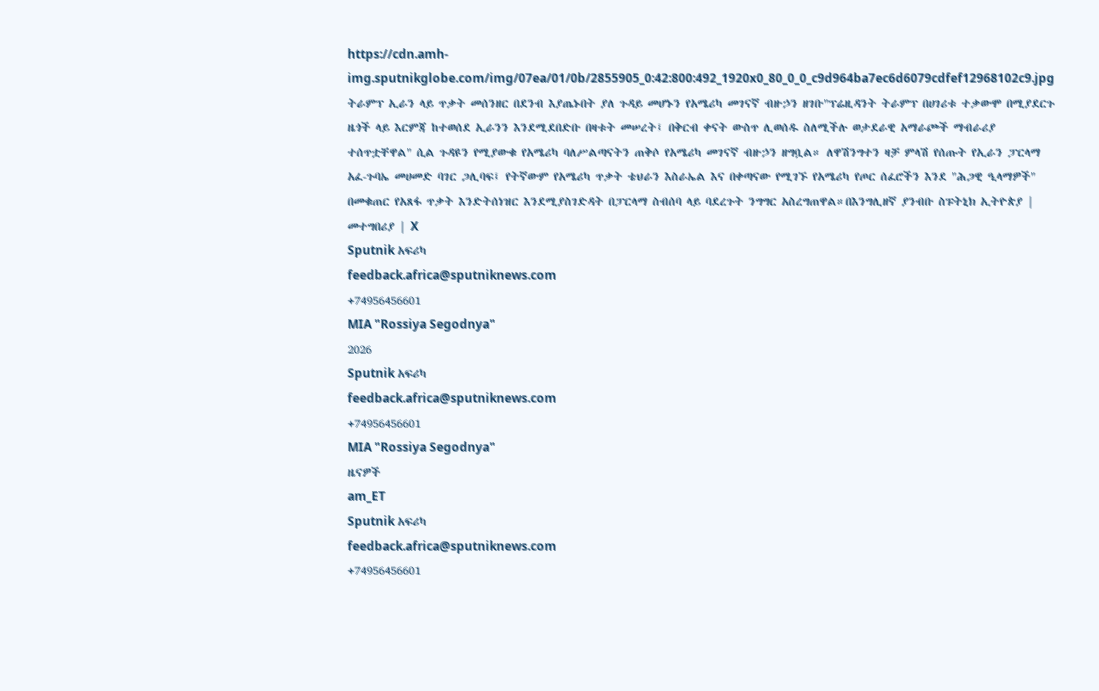https://cdn.amh-img.sputnikglobe.com/img/07ea/01/0b/2855905_0:42:800:492_1920x0_80_0_0_c9d964ba7ec6d6079cdfef12968102c9.jpg
ትራምፕ ኢራን ላይ ጥቃት መሰንዘር በደንብ እያጤኑበት ያለ ጉዳይ መሆኑን የአሜሪካ መገናኛ ብዙኃን ዘገቡ"ፕሬዚዳንት ትራምፕ በሀገሪቱ ተቃውሞ በሚያደርጉ ዜጎች ላይ እርምጃ ከተወሰደ ኢራንን እንደሚደበድቡ በዛቱት መሠረት፤ በቅርብ ቀናት ውስጥ ሊወሰዱ ስለሚችሉ ወታደራዊ አማራጮች ማብራሪያ ተሰጥቷቸዋል" ሲል ጉዳዩን የሚያውቁ የአሜሪካ ባለሥልጣናትን ጠቅሶ የአሜሪካ መገናኛ ብዙኃን ዘግቧል። ለዋሽንግተን ዛቻ ምላሽ የሰጡት የኢራን ፓርላማ አፈ-ጉባኤ መሀመድ ባገር ጋሊባፍ፤ የትኛውም የአሜሪካ ጥቃት ቴህራን እስራኤል እና በቀጣናው የሚገኙ የአሜሪካ የጦር ሰፈሮችን እንደ "ሕጋዊ ዒላማዎች" በመቁጠር የአጸፋ ጥቃት እንድትሰነዝር እንደሚያስገድዳት በፓርላማ ስብሰባ ላይ ባደረጉት ንግግር አስረግጠዋል።በእንግሊዘኛ ያንብቡ ስፑትኒክ ኢትዮጵያ | መተግበሪያ | X
Sputnik አፍሪካ
feedback.africa@sputniknews.com
+74956456601
MIA "Rossiya Segodnya"
2026
Sputnik አፍሪካ
feedback.africa@sputniknews.com
+74956456601
MIA "Rossiya Segodnya"
ዜናዎች
am_ET
Sputnik አፍሪካ
feedback.africa@sputniknews.com
+74956456601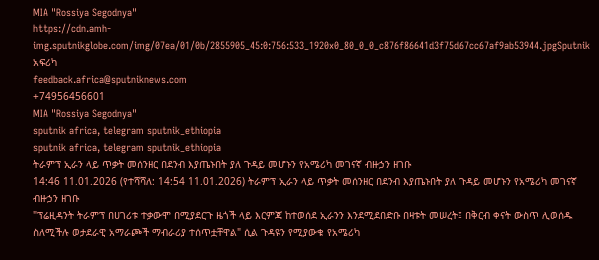MIA "Rossiya Segodnya"
https://cdn.amh-img.sputnikglobe.com/img/07ea/01/0b/2855905_45:0:756:533_1920x0_80_0_0_c876f86641d3f75d67cc67af9ab53944.jpgSputnik አፍሪካ
feedback.africa@sputniknews.com
+74956456601
MIA "Rossiya Segodnya"
sputnik africa, telegram sputnik_ethiopia
sputnik africa, telegram sputnik_ethiopia
ትራምፕ ኢራን ላይ ጥቃት መሰንዘር በደንብ እያጤኑበት ያለ ጉዳይ መሆኑን የአሜሪካ መገናኛ ብዙኃን ዘገቡ
14:46 11.01.2026 (የተሻሻለ: 14:54 11.01.2026) ትራምፕ ኢራን ላይ ጥቃት መሰንዘር በደንብ እያጤኑበት ያለ ጉዳይ መሆኑን የአሜሪካ መገናኛ ብዙኃን ዘገቡ
"ፕሬዚዳንት ትራምፕ በሀገሪቱ ተቃውሞ በሚያደርጉ ዜጎች ላይ እርምጃ ከተወሰደ ኢራንን እንደሚደበድቡ በዛቱት መሠረት፤ በቅርብ ቀናት ውስጥ ሊወሰዱ ስለሚችሉ ወታደራዊ አማራጮች ማብራሪያ ተሰጥቷቸዋል" ሲል ጉዳዩን የሚያውቁ የአሜሪካ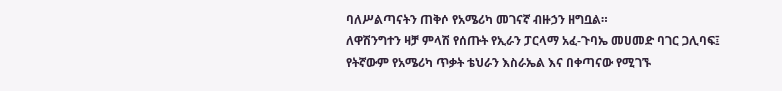ባለሥልጣናትን ጠቅሶ የአሜሪካ መገናኛ ብዙኃን ዘግቧል።
ለዋሽንግተን ዛቻ ምላሽ የሰጡት የኢራን ፓርላማ አፈ-ጉባኤ መሀመድ ባገር ጋሊባፍ፤ የትኛውም የአሜሪካ ጥቃት ቴህራን እስራኤል እና በቀጣናው የሚገኙ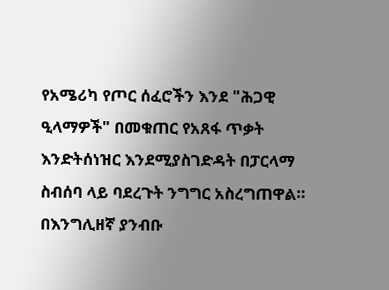የአሜሪካ የጦር ሰፈሮችን እንደ "ሕጋዊ ዒላማዎች" በመቁጠር የአጸፋ ጥቃት እንድትሰነዝር እንደሚያስገድዳት በፓርላማ ስብሰባ ላይ ባደረጉት ንግግር አስረግጠዋል።
በእንግሊዘኛ ያንብቡ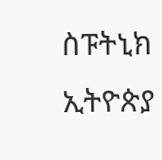ስፑትኒክ ኢትዮጵያ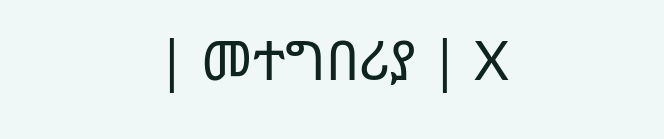| መተግበሪያ | X